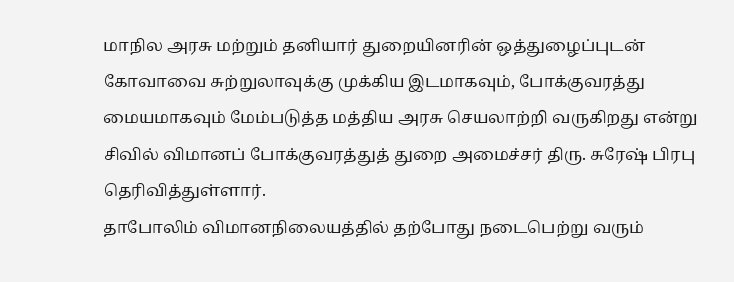மாநில அரசு மற்றும் தனியார் துறையினரின் ஒத்துழைப்புடன் கோவாவை சுற்றுலாவுக்கு முக்கிய இடமாகவும், போக்குவரத்து மையமாகவும் மேம்படுத்த மத்திய அரசு செயலாற்றி வருகிறது என்று சிவில் விமானப் போக்குவரத்துத் துறை அமைச்சர் திரு. சுரேஷ் பிரபு தெரிவித்துள்ளார்.
தாபோலிம் விமானநிலையத்தில் தற்போது நடைபெற்று வரும்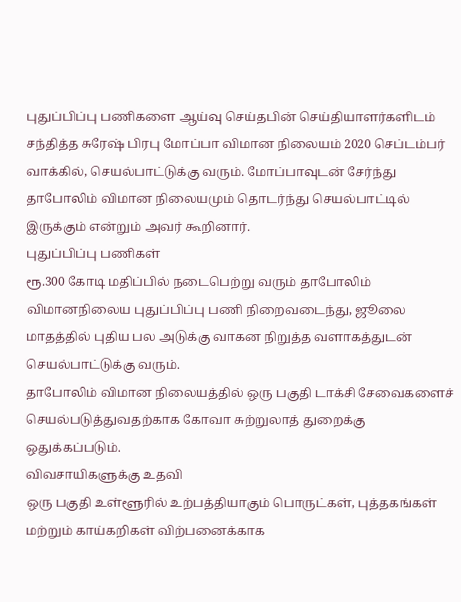புதுப்பிப்பு பணிகளை ஆய்வு செய்தபின் செய்தியாளர்களிடம் சந்தித்த சுரேஷ் பிரபு மோப்பா விமான நிலையம் 2020 செப்டம்பர் வாக்கில், செயல்பாட்டுக்கு வரும். மோப்பாவுடன் சேர்ந்து தாபோலிம் விமான நிலையமும் தொடர்ந்து செயல்பாட்டில் இருக்கும் என்றும் அவர் கூறினார்.
புதுப்பிப்பு பணிகள்
ரூ.300 கோடி மதிப்பில் நடைபெற்று வரும் தாபோலிம் விமானநிலைய புதுப்பிப்பு பணி நிறைவடைந்து, ஜூலை மாதத்தில் புதிய பல அடுக்கு வாகன நிறுத்த வளாகத்துடன் செயல்பாட்டுக்கு வரும்.
தாபோலிம் விமான நிலையத்தில் ஒரு பகுதி டாக்சி சேவைகளைச் செயல்படுத்துவதற்காக கோவா சுற்றுலாத் துறைக்கு ஒதுக்கப்படும்.
விவசாயிகளுக்கு உதவி
ஒரு பகுதி உள்ளூரில் உற்பத்தியாகும் பொருட்கள், புத்தகங்கள் மற்றும் காய்கறிகள் விற்பனைக்காக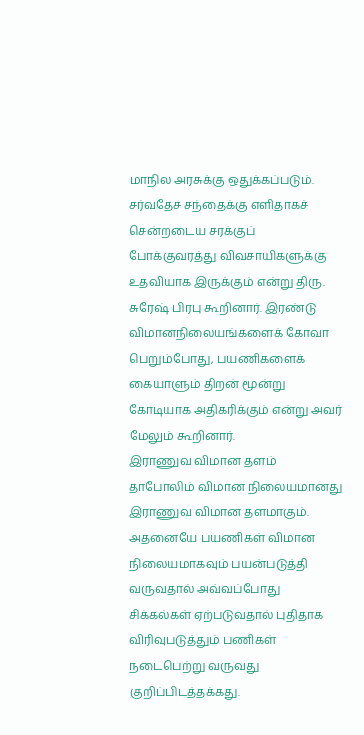மாநில அரசுக்கு ஒதுக்கப்படும்.
சர்வதேச சந்தைக்கு எளிதாகச் சென்றடைய சரக்குப் போக்குவரத்து விவசாயிகளுக்கு உதவியாக இருக்கும் என்று திரு. சுரேஷ் பிரபு கூறினார். இரண்டு விமானநிலையங்களைக் கோவா பெறும்போது, பயணிகளைக் கையாளும் திறன் மூன்று கோடியாக அதிகரிக்கும் என்று அவர் மேலும் கூறினார்.
இராணுவ விமான தளம்
தாபோலிம் விமான நிலையமானது இராணுவ விமான தளமாகும். அதனையே பயணிகள் விமான நிலையமாகவும் பயன்படுத்தி வருவதால் அவ்வப்போது சிக்கல்கள் ஏற்படுவதால் புதிதாக விரிவுபடுத்தும் பணிகள் நடைபெற்று வருவது குறிப்பிடத்தக்கது.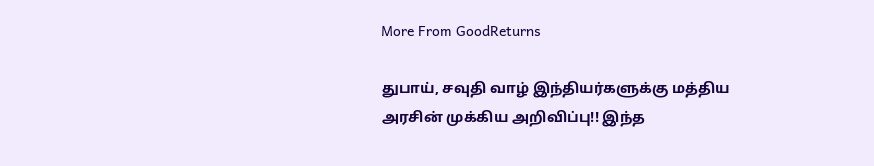More From GoodReturns

துபாய், சவுதி வாழ் இந்தியர்களுக்கு மத்திய அரசின் முக்கிய அறிவிப்பு!! இந்த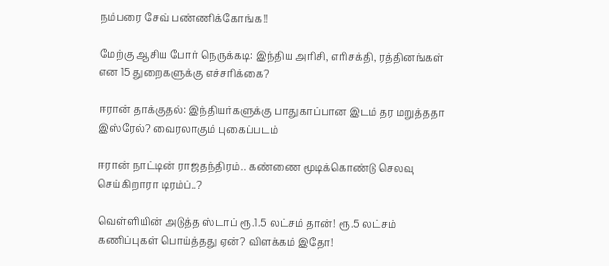நம்பரை சேவ் பண்ணிக்கோங்க!!

மேற்கு ஆசிய போர் நெருக்கடி: இந்திய அரிசி, எரிசக்தி, ரத்தினங்கள் என 15 துறைகளுக்கு எச்சரிக்கை?

ஈரான் தாக்குதல்: இந்தியர்களுக்கு பாதுகாப்பான இடம் தர மறுத்ததா இஸ்ரேல்? வைரலாகும் புகைப்படம்

ஈரான் நாட்டின் ராஜதந்திரம்.. கண்ணை மூடிக்கொண்டு செலவு செய்கிறாரா டிரம்ப்..?

வெள்ளியின் அடுத்த ஸ்டாப் ரூ.1.5 லட்சம் தான்! ரூ.5 லட்சம் கணிப்புகள் பொய்த்தது ஏன்? விளக்கம் இதோ!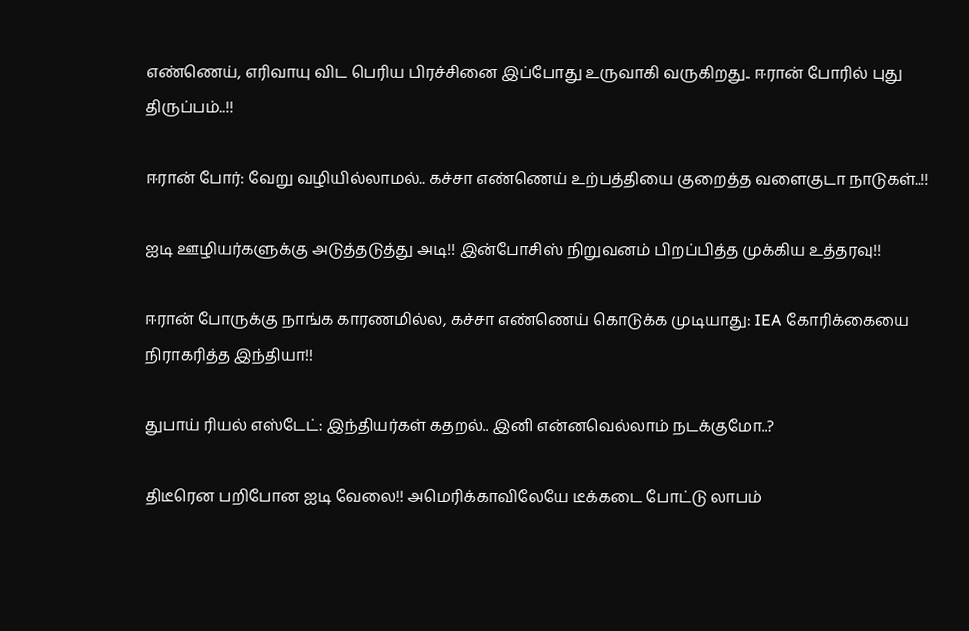எண்ணெய், எரிவாயு விட பெரிய பிரச்சினை இப்போது உருவாகி வருகிறது.. ஈரான் போரில் புது திருப்பம்..!!

ஈரான் போர்: வேறு வழியில்லாமல்.. கச்சா எண்ணெய் உற்பத்தியை குறைத்த வளைகுடா நாடுகள்..!!

ஐடி ஊழியர்களுக்கு அடுத்தடுத்து அடி!! இன்போசிஸ் நிறுவனம் பிறப்பித்த முக்கிய உத்தரவு!!

ஈரான் போருக்கு நாங்க காரணமில்ல, கச்சா எண்ணெய் கொடுக்க முடியாது: IEA கோரிக்கையை நிராகரித்த இந்தியா!!

துபாய் ரியல் எஸ்டேட்: இந்தியர்கள் கதறல்.. இனி என்னவெல்லாம் நடக்குமோ..?

திடீரென பறிபோன ஐடி வேலை!! அமெரிக்காவிலேயே டீக்கடை போட்டு லாபம்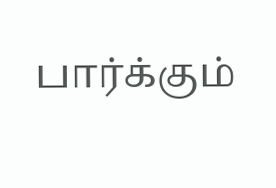பார்க்கும்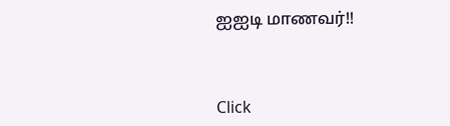ஐஐடி மாணவர்!!



Click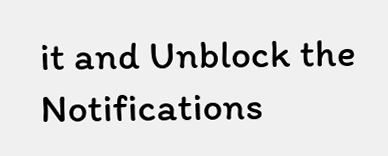it and Unblock the Notifications